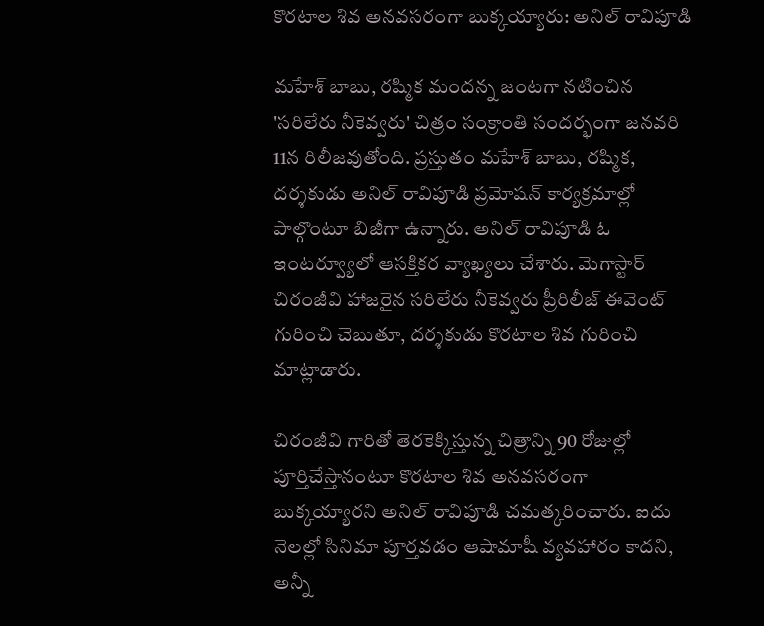కొరటాల శివ అనవసరంగా బుక్కయ్యారు: అనిల్ రావిపూడి

మహేశ్ బాబు, రష్మిక మందన్న జంటగా నటించిన 'సరిలేరు నీకెవ్వరు' చిత్రం సంక్రాంతి సందర్భంగా జనవరి 11న రిలీజవుతోంది. ప్రస్తుతం మహేశ్ బాబు, రష్మిక, దర్శకుడు అనిల్ రావిపూడి ప్రమోషన్ కార్యక్రమాల్లో పాల్గొంటూ బిజీగా ఉన్నారు. అనిల్ రావిపూడి ఓ ఇంటర్వ్యూలో ఆసక్తికర వ్యాఖ్యలు చేశారు. మెగాస్టార్ చిరంజీవి హాజరైన సరిలేరు నీకెవ్వరు ప్రీరిలీజ్ ఈవెంట్ గురించి చెబుతూ, దర్శకుడు కొరటాల శివ గురించి మాట్లాడారు.

చిరంజీవి గారితో తెరకెక్కిస్తున్న చిత్రాన్ని 90 రోజుల్లో పూర్తిచేస్తానంటూ కొరటాల శివ అనవసరంగా బుక్కయ్యారని అనిల్ రావిపూడి చమత్కరించారు. ఐదు నెలల్లో సినిమా పూర్తవడం ఆషామాషీ వ్యవహారం కాదని, అన్నీ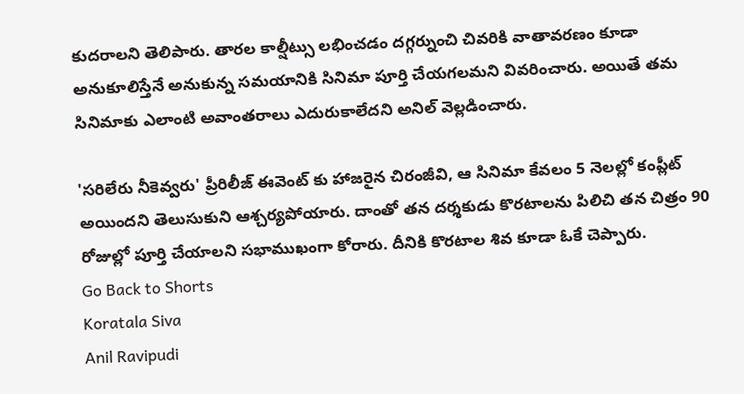కుదరాలని తెలిపారు. తారల కాల్షీట్సు లభించడం దగ్గర్నుంచి చివరికి వాతావరణం కూడా అనుకూలిస్తేనే అనుకున్న సమయానికి సినిమా పూర్తి చేయగలమని వివరించారు. అయితే తమ సినిమాకు ఎలాంటి అవాంతరాలు ఎదురుకాలేదని అనిల్ వెల్లడించారు.

'సరిలేరు నీకెవ్వరు' ప్రీరిలీజ్ ఈవెంట్ కు హాజరైన చిరంజీవి, ఆ సినిమా కేవలం 5 నెలల్లో కంప్లీట్ అయిందని తెలుసుకుని ఆశ్చర్యపోయారు. దాంతో తన దర్శకుడు కొరటాలను పిలిచి తన చిత్రం 90 రోజుల్లో పూర్తి చేయాలని సభాముఖంగా కోరారు. దీనికి కొరటాల శివ కూడా ఓకే చెప్పారు.
Go Back to Shorts
Koratala Siva
Anil Ravipudi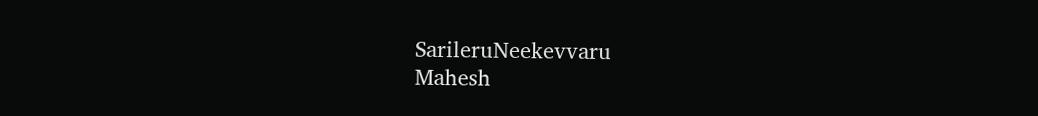SarileruNeekevvaru
Mahesh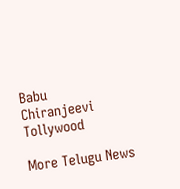Babu
Chiranjeevi
Tollywood

More Telugu News